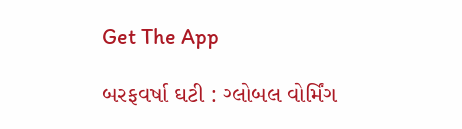Get The App

બરફવર્ષા ઘટી : ગ્લોબલ વોર્મિંગ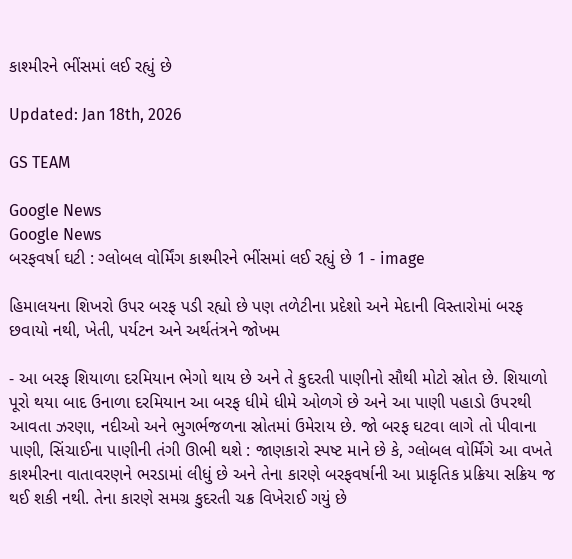કાશ્મીરને ભીંસમાં લઈ રહ્યું છે

Updated: Jan 18th, 2026

GS TEAM

Google News
Google News
બરફવર્ષા ઘટી : ગ્લોબલ વોર્મિંગ કાશ્મીરને ભીંસમાં લઈ રહ્યું છે 1 - image

હિમાલયના શિખરો ઉપર બરફ પડી રહ્યો છે પણ તળેટીના પ્રદેશો અને મેદાની વિસ્તારોમાં બરફ છવાયો નથી, ખેતી, પર્યટન અને અર્થતંત્રને જોખમ

- આ બરફ શિયાળા દરમિયાન ભેગો થાય છે અને તે કુદરતી પાણીનો સૌથી મોટો સ્રોત છે. શિયાળો પૂરો થયા બાદ ઉનાળા દરમિયાન આ બરફ ધીમે ધીમે ઓળગે છે અને આ પાણી પહાડો ઉપરથી આવતા ઝરણા, નદીઓ અને ભુગર્ભજળના સ્રોતમાં ઉમેરાય છે. જો બરફ ઘટવા લાગે તો પીવાના પાણી, સિંચાઈના પાણીની તંગી ઊભી થશે : જાણકારો સ્પષ્ટ માને છે કે, ગ્લોબલ વોર્મિંગે આ વખતે કાશ્મીરના વાતાવરણને ભરડામાં લીધું છે અને તેના કારણે બરફવર્ષાની આ પ્રાકૃતિક પ્રક્રિયા સક્રિય જ થઈ શકી નથી. તેના કારણે સમગ્ર કુદરતી ચક્ર વિખેરાઈ ગયું છે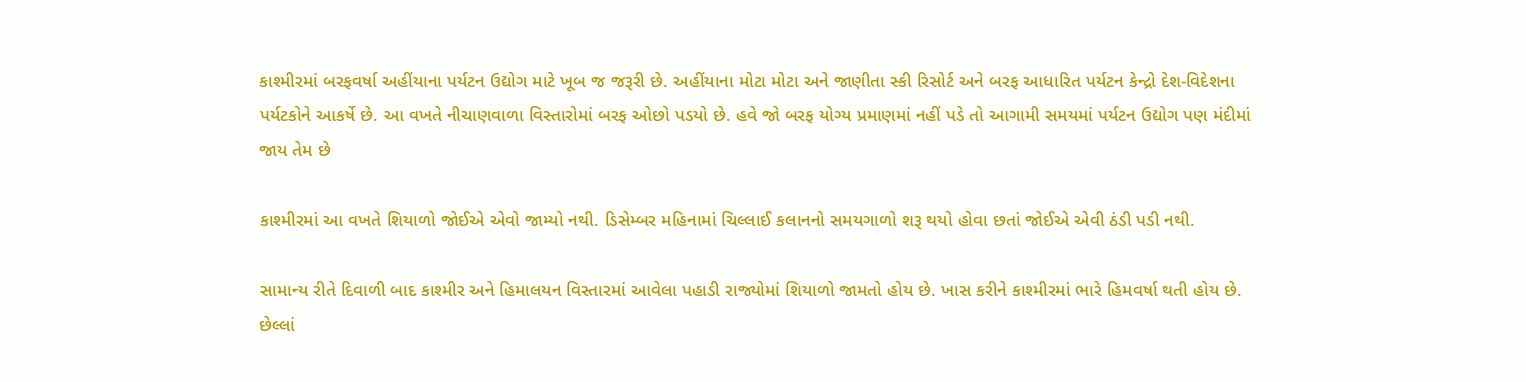કાશ્મીરમાં બરફવર્ષા અહીંયાના પર્યટન ઉદ્યોગ માટે ખૂબ જ જરૂરી છે. અહીંયાના મોટા મોટા અને જાણીતા સ્કી રિસોર્ટ અને બરફ આધારિત પર્યટન કેન્દ્રો દેશ-વિદેશના પર્યટકોને આકર્ષે છે. આ વખતે નીચાણવાળા વિસ્તારોમાં બરફ ઓછો પડયો છે. હવે જો બરફ યોગ્ય પ્રમાણમાં નહીં પડે તો આગામી સમયમાં પર્યટન ઉદ્યોગ પણ મંદીમાં જાય તેમ છે

કાશ્મીરમાં આ વખતે શિયાળો જોઈએ એવો જામ્યો નથી. ડિસેમ્બર મહિનામાં ચિલ્લાઈ કલાનનો સમયગાળો શરૂ થયો હોવા છતાં જોઈએ એવી ઠંડી પડી નથી.

સામાન્ય રીતે દિવાળી બાદ કાશ્મીર અને હિમાલયન વિસ્તારમાં આવેલા પહાડી રાજ્યોમાં શિયાળો જામતો હોય છે. ખાસ કરીને કાશ્મીરમાં ભારે હિમવર્ષા થતી હોય છે. છેલ્લાં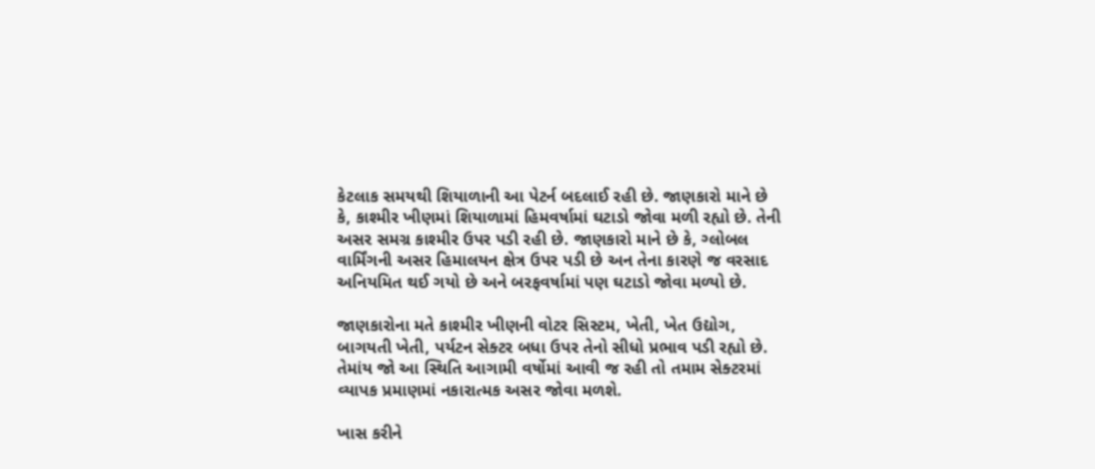કેટલાક સમયથી શિયાળાની આ પેટર્ન બદલાઈ રહી છે. જાણકારો માને છે કે, કાશ્મીર ખીણમાં શિયાળામાં હિમવર્ષામાં ઘટાડો જોવા મળી રહ્યો છે. તેની અસર સમગ્ર કાશ્મીર ઉપર પડી રહી છે. જાણકારો માને છે કે, ગ્લોબલ વાર્મિંગની અસર હિમાલયન ક્ષેત્ર ઉપર પડી છે અન તેના કારણે જ વરસાદ અનિયમિત થઈ ગયો છે અને બરફવર્ષામાં પણ ઘટાડો જોવા મળ્યો છે.

જાણકારોના મતે કાશ્મીર ખીણની વોટર સિસ્ટમ, ખેતી, ખેત ઉદ્યોગ, બાગયતી ખેતી, પર્યટન સેક્ટર બધા ઉપર તેનો સીધો પ્રભાવ પડી રહ્યો છે. તેમાંય જો આ સ્થિતિ આગામી વર્ષોમાં આવી જ રહી તો તમામ સેક્ટરમાં વ્યાપક પ્રમાણમાં નકારાત્મક અસર જોવા મળશે.

ખાસ કરીને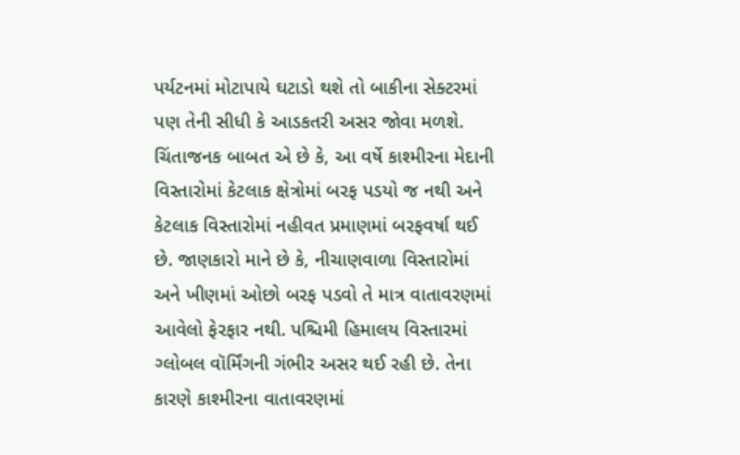પર્યટનમાં મોટાપાયે ઘટાડો થશે તો બાકીના સેક્ટરમાં પણ તેની સીધી કે આડકતરી અસર જોવા મળશે. ચિંતાજનક બાબત એ છે કે, આ વર્ષે કાશ્મીરના મેદાની વિસ્તારોમાં કેટલાક ક્ષેત્રોમાં બરફ પડયો જ નથી અને કેટલાક વિસ્તારોમાં નહીવત પ્રમાણમાં બરફવર્ષા થઈ છે. જાણકારો માને છે કે, નીચાણવાળા વિસ્તારોમાં અને ખીણમાં ઓછો બરફ પડવો તે માત્ર વાતાવરણમાં આવેલો ફેરફાર નથી. પશ્ચિમી હિમાલય વિસ્તારમાં ગ્લોબલ વૉર્મિંગની ગંભીર અસર થઈ રહી છે. તેના કારણે કાશ્મીરના વાતાવરણમાં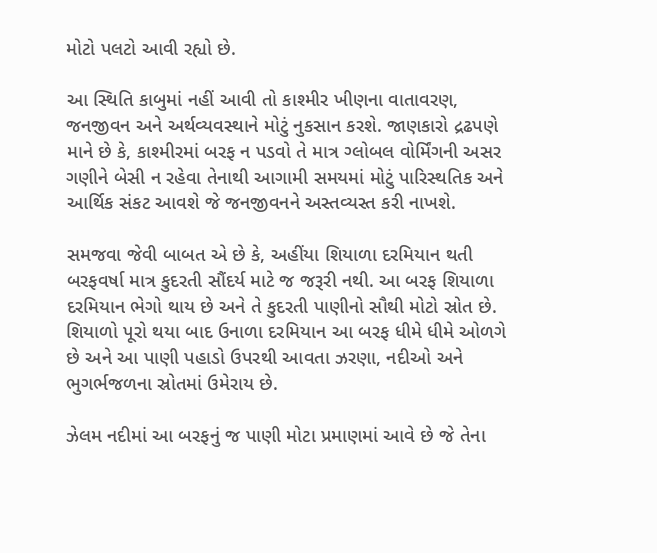મોટો પલટો આવી રહ્યો છે.

આ સ્થિતિ કાબુમાં નહીં આવી તો કાશ્મીર ખીણના વાતાવરણ, જનજીવન અને અર્થવ્યવસ્થાને મોટું નુકસાન કરશે. જાણકારો દ્રઢપણે માને છે કે, કાશ્મીરમાં બરફ ન પડવો તે માત્ર ગ્લોબલ વોર્મિંગની અસર ગણીને બેસી ન રહેવા તેનાથી આગામી સમયમાં મોટું પારિસ્થતિક અને આર્થિક સંકટ આવશે જે જનજીવનને અસ્તવ્યસ્ત કરી નાખશે.

સમજવા જેવી બાબત એ છે કે, અહીંયા શિયાળા દરમિયાન થતી બરફવર્ષા માત્ર કુદરતી સૌંદર્ય માટે જ જરૂરી નથી. આ બરફ શિયાળા દરમિયાન ભેગો થાય છે અને તે કુદરતી પાણીનો સૌથી મોટો સ્રોત છે. શિયાળો પૂરો થયા બાદ ઉનાળા દરમિયાન આ બરફ ધીમે ધીમે ઓળગે છે અને આ પાણી પહાડો ઉપરથી આવતા ઝરણા, નદીઓ અને ભુગર્ભજળના સ્રોતમાં ઉમેરાય છે.

ઝેલમ નદીમાં આ બરફનું જ પાણી મોટા પ્રમાણમાં આવે છે જે તેના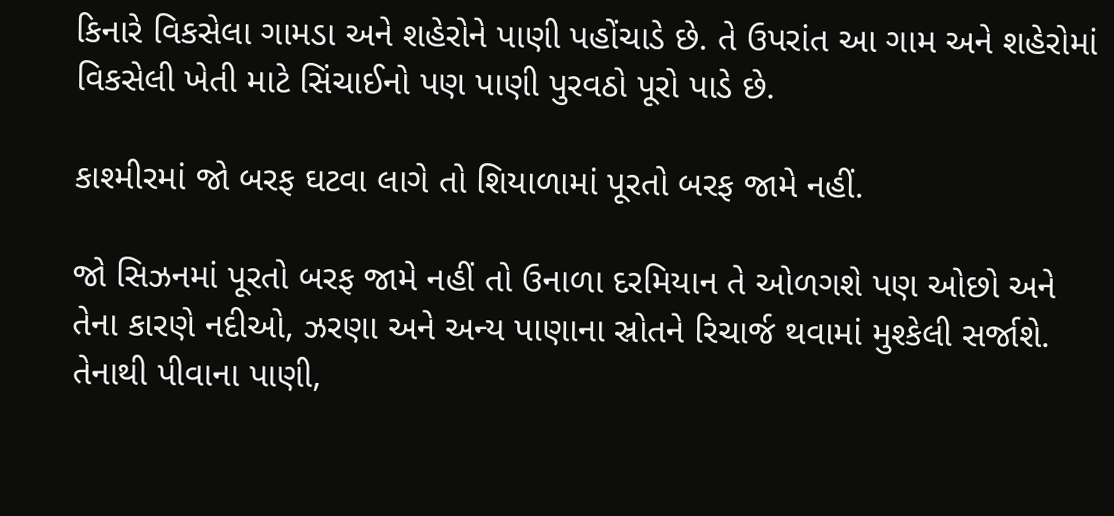કિનારે વિકસેલા ગામડા અને શહેરોને પાણી પહોંચાડે છે. તે ઉપરાંત આ ગામ અને શહેરોમાં વિકસેલી ખેતી માટે સિંચાઈનો પણ પાણી પુરવઠો પૂરો પાડે છે.

કાશ્મીરમાં જો બરફ ઘટવા લાગે તો શિયાળામાં પૂરતો બરફ જામે નહીં.

જો સિઝનમાં પૂરતો બરફ જામે નહીં તો ઉનાળા દરમિયાન તે ઓળગશે પણ ઓછો અને તેના કારણે નદીઓ, ઝરણા અને અન્ય પાણાના સ્રોતને રિચાર્જ થવામાં મુશ્કેલી સર્જાશે. તેનાથી પીવાના પાણી,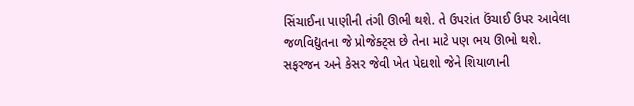સિંચાઈના પાણીની તંગી ઊભી થશે. તે ઉપરાંત ઉંચાઈ ઉપર આવેલા જળવિદ્યુતના જે પ્રોજેક્ટ્સ છે તેના માટે પણ ભય ઊભો થશે. સફરજન અને કેસર જેવી ખેત પેદાશો જેને શિયાળાની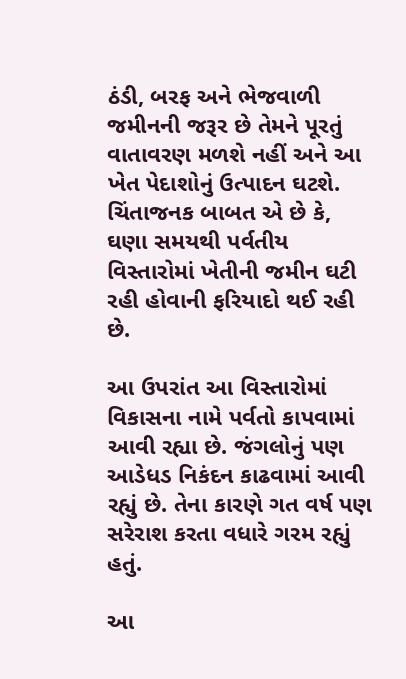ઠંડી, બરફ અને ભેજવાળી જમીનની જરૂર છે તેમને પૂરતું વાતાવરણ મળશે નહીં અને આ ખેત પેદાશોનું ઉત્પાદન ઘટશે. ચિંતાજનક બાબત એ છે કે, ઘણા સમયથી પર્વતીય વિસ્તારોમાં ખેતીની જમીન ઘટી રહી હોવાની ફરિયાદો થઈ રહી છે.

આ ઉપરાંત આ વિસ્તારોમાં વિકાસના નામે પર્વતો કાપવામાં આવી રહ્યા છે. જંગલોનું પણ આડેધડ નિકંદન કાઢવામાં આવી રહ્યું છે. તેના કારણે ગત વર્ષ પણ સરેરાશ કરતા વધારે ગરમ રહ્યું હતું.

આ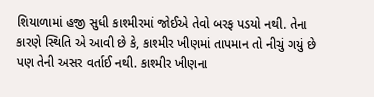શિયાળામાં હજી સુધી કાશ્મીરમાં જોઈએ તેવો બરફ પડયો નથી. તેના કારણે સ્થિતિ એ આવી છે કે, કાશ્મીર ખીણમાં તાપમાન તો નીચું ગયું છે પણ તેની અસર વર્તાઈ નથી. કાશ્મીર ખીણના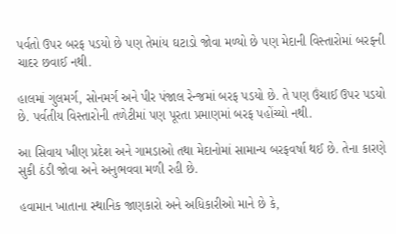પર્વતો ઉપર બરફ પડયો છે પણ તેમાંય ઘટાડો જોવા મળ્યો છે પણ મેદાની વિસ્તારોમાં બરફની ચાદર છવાઈ નથી.

હાલમાં ગુલમર્ગ, સોનમર્ગ અને પીર પંજાલ રેન્જમાં બરફ પડયો છે. તે પણ ઉંચાઈ ઉપર પડયો છે. પર્વતીય વિસ્તારોની તળેટીમાં પણ પૂરતા પ્રમાણમાં બરફ પહોંચ્યો નથી.

આ સિવાય ખીણ પ્રદેશ અને ગામડાઓ તથા મેદાનોમાં સામાન્ય બરફવર્ષા થઈ છે. તેના કારણે સુકી ઠંડી જોવા અને અનુભવવા મળી રહી છે.

હવામાન ખાતાના સ્થાનિક જાણકારો અને અધિકારીઓ માને છે કે,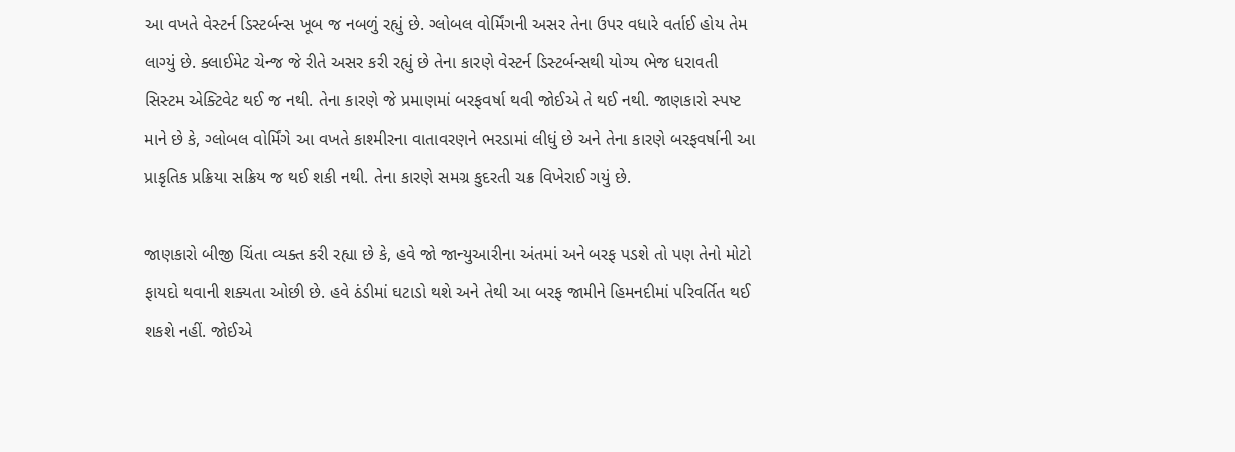આ વખતે વેસ્ટર્ન ડિસ્ટર્બન્સ ખૂબ જ નબળું રહ્યું છે. ગ્લોબલ વોર્મિંગની અસર તેના ઉપર વધારે વર્તાઈ હોય તેમ લાગ્યું છે. ક્લાઈમેટ ચેન્જ જે રીતે અસર કરી રહ્યું છે તેના કારણે વેસ્ટર્ન ડિસ્ટર્બન્સથી યોગ્ય ભેજ ધરાવતી સિસ્ટમ એક્ટિવેટ થઈ જ નથી. તેના કારણે જે પ્રમાણમાં બરફવર્ષા થવી જોઈએ તે થઈ નથી. જાણકારો સ્પષ્ટ માને છે કે, ગ્લોબલ વોર્મિંગે આ વખતે કાશ્મીરના વાતાવરણને ભરડામાં લીધું છે અને તેના કારણે બરફવર્ષાની આ પ્રાકૃતિક પ્રક્રિયા સક્રિય જ થઈ શકી નથી. તેના કારણે સમગ્ર કુદરતી ચક્ર વિખેરાઈ ગયું છે.

જાણકારો બીજી ચિંતા વ્યક્ત કરી રહ્યા છે કે, હવે જો જાન્યુઆરીના અંતમાં અને બરફ પડશે તો પણ તેનો મોટો ફાયદો થવાની શક્યતા ઓછી છે. હવે ઠંડીમાં ઘટાડો થશે અને તેથી આ બરફ જામીને હિમનદીમાં પરિવર્તિત થઈ શકશે નહીં. જોઈએ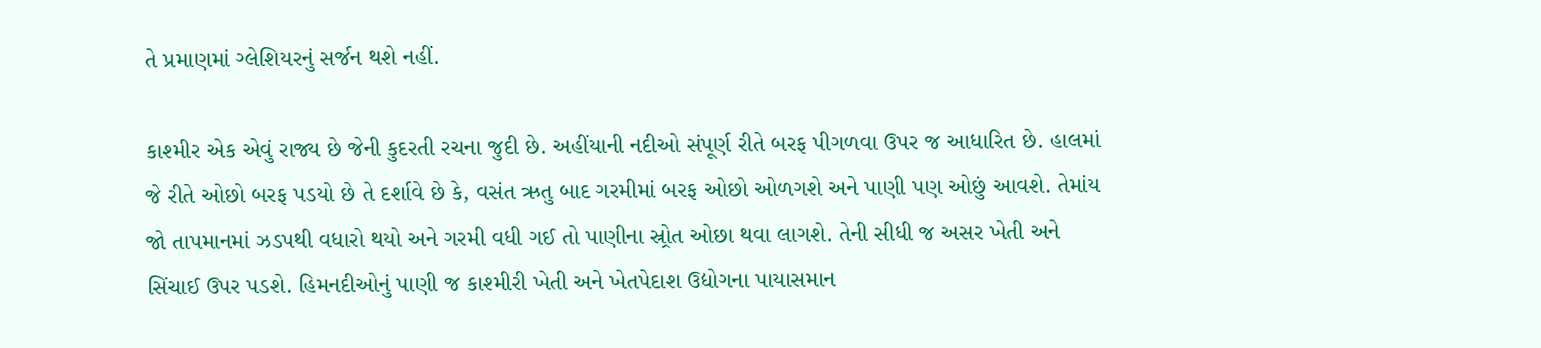તે પ્રમાણમાં ગ્લેશિયરનું સર્જન થશે નહીં.

કાશ્મીર એક એવું રાજ્ય છે જેની કુદરતી રચના જુદી છે. અહીંયાની નદીઓ સંપૂર્ણ રીતે બરફ પીગળવા ઉપર જ આધારિત છે. હાલમાં જે રીતે ઓછો બરફ પડયો છે તે દર્શાવે છે કે, વસંત ઋતુ બાદ ગરમીમાં બરફ ઓછો ઓળગશે અને પાણી પણ ઓછું આવશે. તેમાંય જો તાપમાનમાં ઝડપથી વધારો થયો અને ગરમી વધી ગઈ તો પાણીના સ્ર્રોત ઓછા થવા લાગશે. તેની સીધી જ અસર ખેતી અને સિંચાઈ ઉપર પડશે. હિમનદીઓનું પાણી જ કાશ્મીરી ખેતી અને ખેતપેદાશ ઉદ્યોગના પાયાસમાન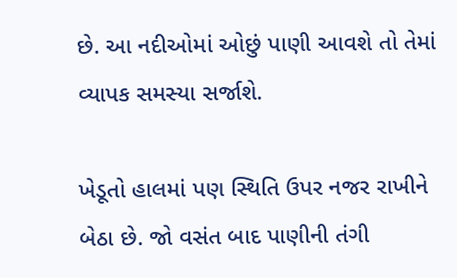છે. આ નદીઓમાં ઓછું પાણી આવશે તો તેમાં વ્યાપક સમસ્યા સર્જાશે.

ખેડૂતો હાલમાં પણ સ્થિતિ ઉપર નજર રાખીને બેઠા છે. જો વસંત બાદ પાણીની તંગી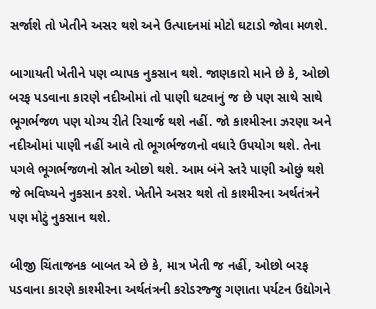સર્જાશે તો ખેતીને અસર થશે અને ઉત્પાદનમાં મોટો ઘટાડો જોવા મળશે.

બાગાયતી ખેતીને પણ વ્યાપક નુકસાન થશે. જાણકારો માને છે કે, ઓછો બરફ પડવાના કારણે નદીઓમાં તો પાણી ઘટવાનું જ છે પણ સાથે સાથે ભૂગર્ભજળ પણ યોગ્ય રીતે રિચાર્જ થશે નહીં. જો કાશ્મીરના ઝરણા અને નદીઓમાં પાણી નહીં આવે તો ભૂગર્ભજળનો વધારે ઉપયોગ થશે. તેના પગલે ભૂગર્ભજળનો સ્રોત ઓછો થશે. આમ બંને સ્તરે પાણી ઓછું થશે જે ભવિષ્યને નુકસાન કરશે. ખેતીને અસર થશે તો કાશ્મીરના અર્થતંત્રને પણ મોટું નુકસાન થશે.

બીજી ચિંતાજનક બાબત એ છે કે, માત્ર ખેતી જ નહીં, ઓછો બરફ પડવાના કારણે કાશ્મીરના અર્થતંત્રની કરોડરજ્જુ ગણાતા પર્યટન ઉદ્યોગને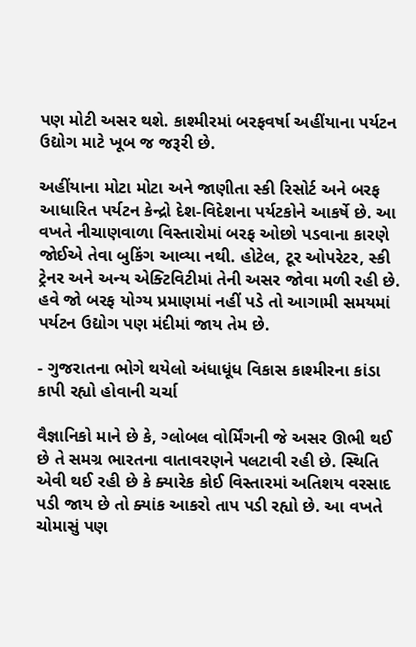પણ મોટી અસર થશે. કાશ્મીરમાં બરફવર્ષા અહીંયાના પર્યટન ઉદ્યોગ માટે ખૂબ જ જરૂરી છે.

અહીંયાના મોટા મોટા અને જાણીતા સ્કી રિસોર્ટ અને બરફ આધારિત પર્યટન કેન્દ્રો દેશ-વિદેશના પર્યટકોને આકર્ષે છે. આ વખતે નીચાણવાળા વિસ્તારોમાં બરફ ઓછો પડવાના કારણે જોઈએ તેવા બુકિંગ આવ્યા નથી. હોટેલ, ટૂર ઓપરેટર, સ્કી ટ્રેનર અને અન્ય એક્ટિવિટીમાં તેની અસર જોવા મળી રહી છે. હવે જો બરફ યોગ્ય પ્રમાણમાં નહીં પડે તો આગામી સમયમાં પર્યટન ઉદ્યોગ પણ મંદીમાં જાય તેમ છે.

- ગુજરાતના ભોગે થયેલો અંધાધૂંધ વિકાસ કાશ્મીરના કાંડા કાપી રહ્યો હોવાની ચર્ચા

વૈજ્ઞાનિકો માને છે કે, ગ્લોબલ વોર્મિંગની જે અસર ઊભી થઈ છે તે સમગ્ર ભારતના વાતાવરણને પલટાવી રહી છે. સ્થિતિ એવી થઈ રહી છે કે ક્યારેક કોઈ વિસ્તારમાં અતિશય વરસાદ પડી જાય છે તો ક્યાંક આકરો તાપ પડી રહ્યો છે. આ વખતે ચોમાસું પણ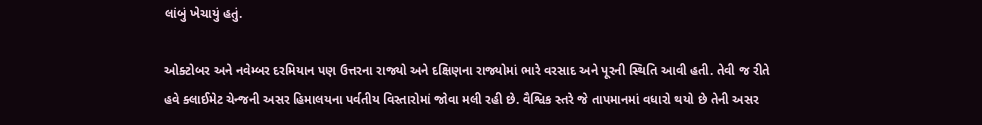લાંબું ખેચાયું હતું.

ઓક્ટોબર અને નવેમ્બર દરમિયાન પણ ઉત્તરના રાજ્યો અને દક્ષિણના રાજ્યોમાં ભારે વરસાદ અને પૂરની સ્થિતિ આવી હતી. તેવી જ રીતે હવે ક્લાઈમેટ ચેન્જની અસર હિમાલયના પર્વતીય વિસ્તારોમાં જોવા મલી રહી છે. વૈશ્વિક સ્તરે જે તાપમાનમાં વધારો થયો છે તેની અસર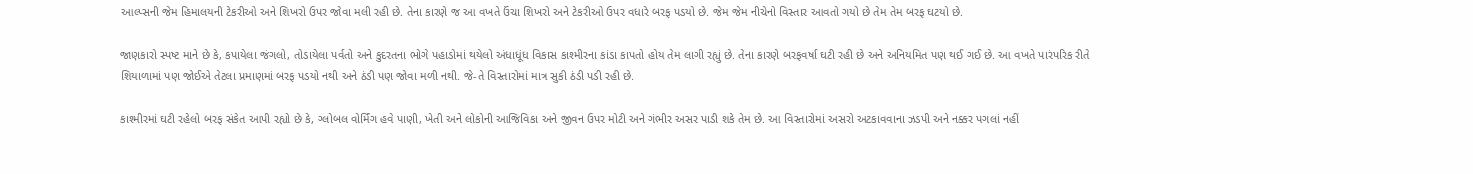આલ્પ્સની જેમ હિમાલયની ટેકરીઓ અને શિખરો ઉપર જોવા મલી રહી છે. તેના કારણે જ આ વખતે ઉંચા શિખરો અને ટેકરીઓ ઉપર વધારે બરફ પડયો છે. જેમ જેમ નીચેનો વિસ્તાર આવતો ગયો છે તેમ તેમ બરફ ઘટયો છે.

જાણકારો સ્પષ્ટ માને છે કે, કપાયેલા જંગલો, તોડાયેલા પર્વતો અને કુદરતના ભોગે પહાડોમાં થયેલો અંધાધૂંધ વિકાસ કાશ્મીરના કાંડા કાપતો હોય તેમ લાગી રહ્યું છે. તેના કારણે બરફવર્ષા ઘટી રહી છે અને અનિયમિત પણ થઈ ગઈ છે. આ વખતે પારંપરિક રીતે શિયાળામાં પણ જોઈએ તેટલા પ્રમાણમાં બરફ પડયો નથી અને ઠંડી પણ જોવા મળી નથી. જે-તે વિસ્તારોમાં માત્ર સુકી ઠંડી પડી રહી છે.

કાશ્મીરમાં ઘટી રહેલો બરફ સંકેત આપી રહ્યો છે કે, ગ્લોબલ વોર્મિંગ હવે પાણી, ખેતી અને લોકોની આજિવિકા અને જીવન ઉપર મોટી અને ગંભીર અસર પાડી શકે તેમ છે. આ વિસ્તારોમાં અસરો અટકાવવાના ઝડપી અને નક્કર પગલાં નહીં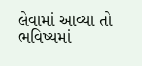લેવામાં આવ્યા તો ભવિષ્યમાં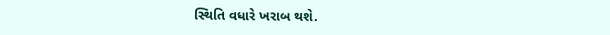સ્થિતિ વધારે ખરાબ થશે.